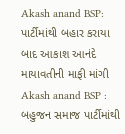Akash anand BSP: પાર્ટીમાંથી બહાર કરાયા બાદ આકાશ આનંદે માયાવતીની માફી માંગી
Akash anand BSP : બહુજન સમાજ પાર્ટીમાંથી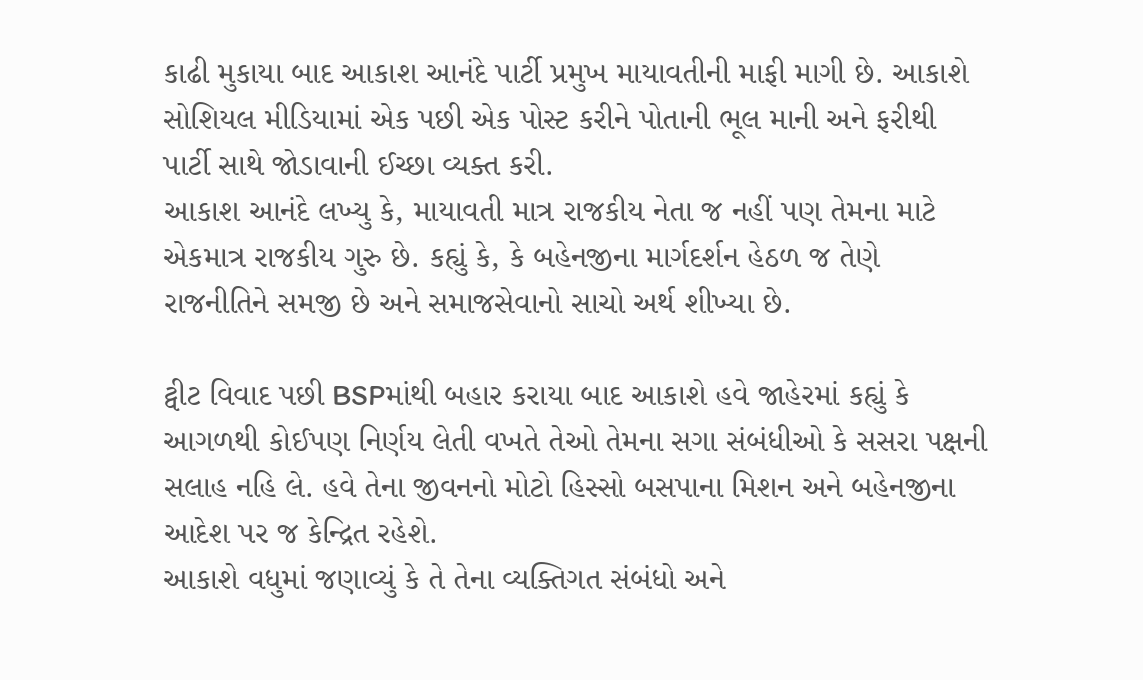કાઢી મુકાયા બાદ આકાશ આનંદે પાર્ટી પ્રમુખ માયાવતીની માફી માગી છે. આકાશે સોશિયલ મીડિયામાં એક પછી એક પોસ્ટ કરીને પોતાની ભૂલ માની અને ફરીથી પાર્ટી સાથે જોડાવાની ઈચ્છા વ્યક્ત કરી.
આકાશ આનંદે લખ્યુ કે, માયાવતી માત્ર રાજકીય નેતા જ નહીં પણ તેમના માટે એકમાત્ર રાજકીય ગુરુ છે. કહ્યું કે, કે બહેનજીના માર્ગદર્શન હેઠળ જ તેણે રાજનીતિને સમજી છે અને સમાજસેવાનો સાચો અર્થ શીખ્યા છે.

ટ્વીટ વિવાદ પછી BSPમાંથી બહાર કરાયા બાદ આકાશે હવે જાહેરમાં કહ્યું કે આગળથી કોઈપણ નિર્ણય લેતી વખતે તેઓ તેમના સગા સંબંધીઓ કે સસરા પક્ષની સલાહ નહિ લે. હવે તેના જીવનનો મોટો હિસ્સો બસપાના મિશન અને બહેનજીના આદેશ પર જ કેન્દ્રિત રહેશે.
આકાશે વધુમાં જણાવ્યું કે તે તેના વ્યક્તિગત સંબંધો અને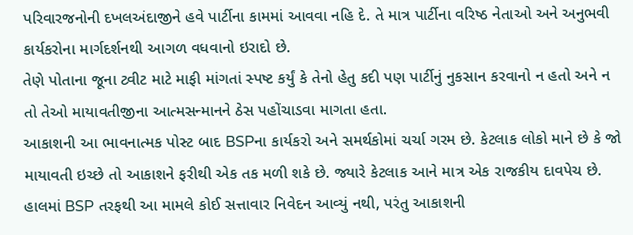પરિવારજનોની દખલઅંદાજીને હવે પાર્ટીના કામમાં આવવા નહિ દે. તે માત્ર પાર્ટીના વરિષ્ઠ નેતાઓ અને અનુભવી કાર્યકરોના માર્ગદર્શનથી આગળ વધવાનો ઇરાદો છે.
તેણે પોતાના જૂના ટ્વીટ માટે માફી માંગતાં સ્પષ્ટ કર્યું કે તેનો હેતુ કદી પણ પાર્ટીનું નુકસાન કરવાનો ન હતો અને ન તો તેઓ માયાવતીજીના આત્મસન્માનને ઠેસ પહોંચાડવા માગતા હતા.
આકાશની આ ભાવનાત્મક પોસ્ટ બાદ BSPના કાર્યકરો અને સમર્થકોમાં ચર્ચા ગરમ છે. કેટલાક લોકો માને છે કે જો માયાવતી ઇચ્છે તો આકાશને ફરીથી એક તક મળી શકે છે. જ્યારે કેટલાક આને માત્ર એક રાજકીય દાવપેચ છે.
હાલમાં BSP તરફથી આ મામલે કોઈ સત્તાવાર નિવેદન આવ્યું નથી, પરંતુ આકાશની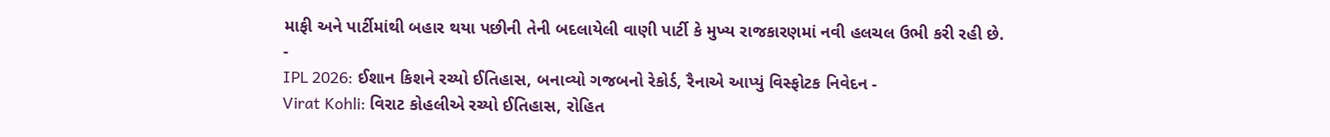માફી અને પાર્ટીમાંથી બહાર થયા પછીની તેની બદલાયેલી વાણી પાર્ટી કે મુખ્ય રાજકારણમાં નવી હલચલ ઉભી કરી રહી છે.
-
IPL 2026: ઈશાન કિશને રચ્યો ઈતિહાસ, બનાવ્યો ગજબનો રેકોર્ડ, રૈનાએ આપ્યું વિસ્ફોટક નિવેદન -
Virat Kohli: વિરાટ કોહલીએ રચ્યો ઈતિહાસ, રોહિત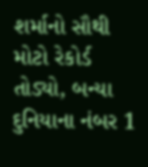શર્માનો સૌથી મોટો રેકોર્ડ તોડ્યો, બન્યા દુનિયાના નંબર 1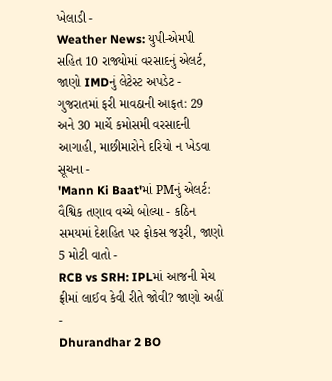ખેલાડી -
Weather News: યુપી-એમપી સહિત 10 રાજ્યોમાં વરસાદનું એલર્ટ, જાણો IMDનું લેટેસ્ટ અપડેટ -
ગુજરાતમાં ફરી માવઠાની આફત: 29 અને 30 માર્ચે કમોસમી વરસાદની આગાહી, માછીમારોને દરિયો ન ખેડવા સૂચના -
'Mann Ki Baat'માં PMનું એલર્ટ: વૈશ્વિક તણાવ વચ્ચે બોલ્યા - કઠિન સમયમાં દેશહિત પર ફોકસ જરૂરી, જાણો 5 મોટી વાતો -
RCB vs SRH: IPLમાં આજની મેચ ફ્રીમાં લાઈવ કેવી રીતે જોવી? જાણો અહીં -
Dhurandhar 2 BO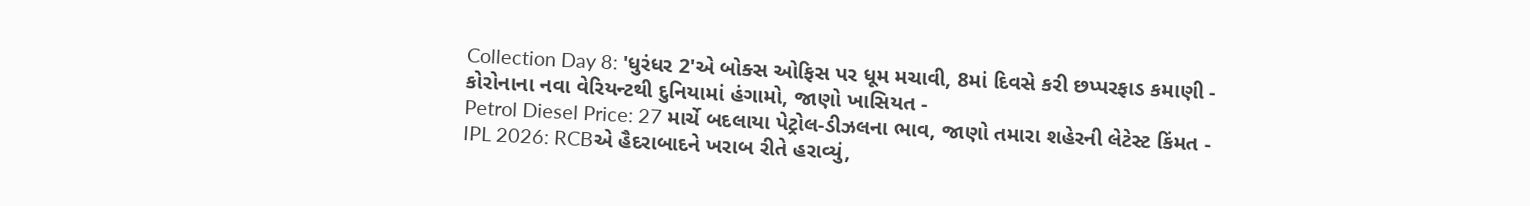Collection Day 8: 'ધુરંધર 2'એ બોક્સ ઓફિસ પર ધૂમ મચાવી, 8માં દિવસે કરી છપ્પરફાડ કમાણી -
કોરોનાના નવા વેરિયન્ટથી દુનિયામાં હંગામો, જાણો ખાસિયત -
Petrol Diesel Price: 27 માર્ચે બદલાયા પેટ્રોલ-ડીઝલના ભાવ, જાણો તમારા શહેરની લેટેસ્ટ કિંમત -
IPL 2026: RCBએ હૈદરાબાદને ખરાબ રીતે હરાવ્યું,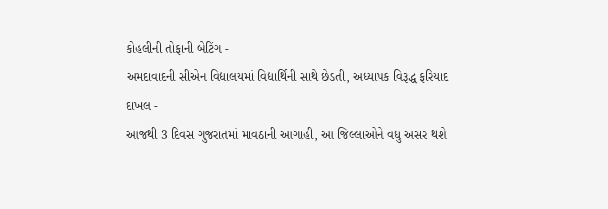કોહલીની તોફાની બેટિંગ -
અમદાવાદની સીએન વિદ્યાલયમાં વિદ્યાર્થિની સાથે છેડતી, અધ્યાપક વિરૂદ્ધ ફરિયાદ દાખલ -
આજથી 3 દિવસ ગુજરાતમાં માવઠાની આગાહી, આ જિલ્લાઓને વધુ અસર થશે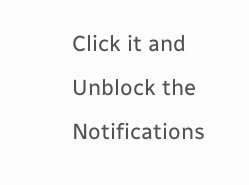Click it and Unblock the Notifications